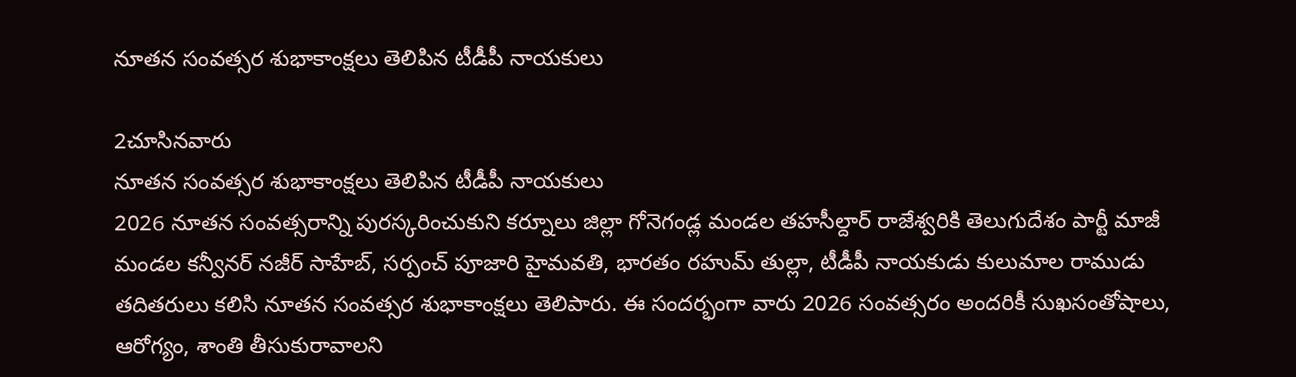నూతన సంవత్సర శుభాకాంక్షలు తెలిపిన టీడీపీ నాయకులు

2చూసినవారు
నూతన సంవత్సర శుభాకాంక్షలు తెలిపిన టీడీపీ నాయకులు
2026 నూతన సంవత్సరాన్ని పురస్కరించుకుని కర్నూలు జిల్లా గోనెగండ్ల మండల తహసీల్దార్ రాజేశ్వరికి తెలుగుదేశం పార్టీ మాజీ మండల కన్వీనర్ నజీర్ సాహేబ్, సర్పంచ్ పూజారి హైమవతి, భారతం రహుమ్ తుల్లా, టీడీపీ నాయకుడు కులుమాల రాముడు తదితరులు కలిసి నూతన సంవత్సర శుభాకాంక్షలు తెలిపారు. ఈ సందర్భంగా వారు 2026 సంవత్సరం అందరికీ సుఖసంతోషాలు, ఆరోగ్యం, శాంతి తీసుకురావాలని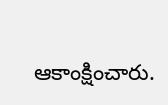ఆకాంక్షించారు.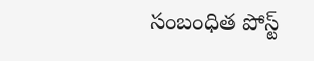సంబంధిత పోస్ట్